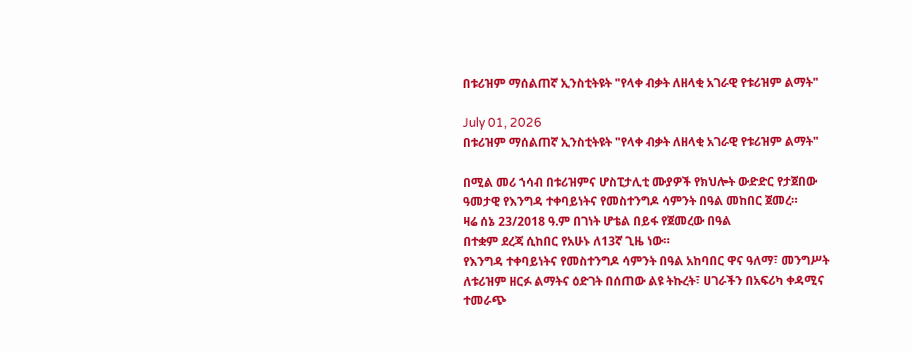በቱሪዝም ማሰልጠኛ ኢንስቲትዩት "የላቀ ብቃት ለዘላቂ አገራዊ የቱሪዝም ልማት"

July 01, 2026
በቱሪዝም ማሰልጠኛ ኢንስቲትዩት "የላቀ ብቃት ለዘላቂ አገራዊ የቱሪዝም ልማት"

በሚል መሪ ኀሳብ በቱሪዝምና ሆስፒታሊቲ ሙያዎች የክህሎት ውድድር የታጀበው ዓመታዊ የእንግዳ ተቀባይነትና የመስተንግዶ ሳምንት በዓል መከበር ጀመረ።
ዛሬ ሰኔ 23/2018 ዓ.ም በገነት ሆቴል በይፋ የጀመረው በዓል
በተቋም ደረጃ ሲከበር የአሁኑ ለ13ኛ ጊዜ ነው።
የእንግዳ ተቀባይነትና የመስተንግዶ ሳምንት በዓል አከባበር ዋና ዓለማ፣ መንግሥት ለቱሪዝም ዘርፉ ልማትና ዕድገት በሰጠው ልዩ ትኩረት፣ ሀገራችን በአፍሪካ ቀዳሚና ተመራጭ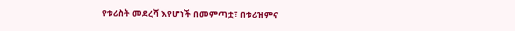የቱሪስት መደረሻ እየሆነች በመምጣቷ፣ በቱሪዝምና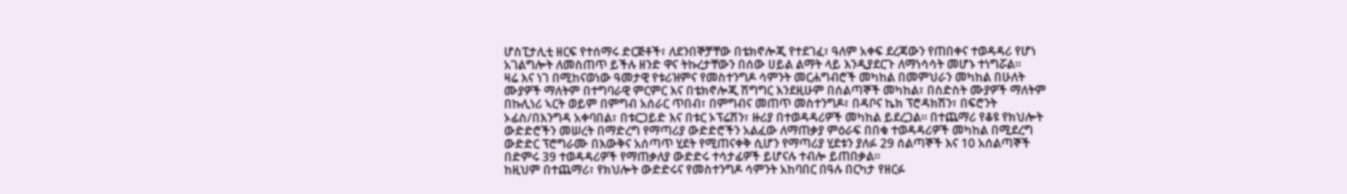ሆስፒታሊቲ ዘርፍ የተሰማሩ ድርጅቶች፣ ለደንበኞቻቸው በቴክኖሎጂ የተደገፈ፣ ዓለም አቀፍ ደረጃውን የጠበቀና ተወዳዳሪ የሆነ አገልግሎት ለመስጠጥ ይችሉ ዘንድ ዋና ትኩረታቸውን በሰው ሀይል ልማት ላይ እንዲያደርጉ ለማነሳሳት መሆኑ ተነግሯል።
ዛሬ እና ነገ በሚከናወነው ዓመታዊ የቱሪዝምና የመስተንግዶ ሳምንት መርሐግብሮች መካከል በመምህራን መካከል በሁለት ሙያዎች ማለትም በተግባራዊ ምርምር እና በቴክኖሎጂ ሽግግር እንደዚሁም በሰልጣኞች መካከል፣ በስድስት ሙያዎች ማለትም በኩሊነሪ ኣርት ወይም በምግብ አሰራር ጥበብ፣ በምግብና መጠጥ መስተንግዶ፣ በዳቦና ኬክ ፕሮዳክሽን፣ በፍሮንት ኦፊስ/በእንግዳ አቀባበል፣ በቱርጋይድ እና በቱር ኦፕሬሽን፣ ዙሪያ በተወዳዳሪዎች መካከል ይደረጋል። በተጨማሪ የቆዩ የክህሎት ውድድሮችን መሠረት በማድረግ የማጣሪያ ውድድሮችን አልፈው ለማጠቃያ ምዕራፍ በበቁ ተወዳዳሪዎች መካከል በሚደረግ ውድድር ፕሮግራሙ በእውቅና አሰጣጥ ሂደት የሚጠናቀቅ ሲሆን የማጣሪያ ሂደቱን ያለፉ 29 ሰልጣኞች እና 10 አሰልጣኞች በድምሩ 39 ተወዳዳሪዎች የማጠቃለያ ውድድሩ ተሳታፊዎች ይሆናሉ ተብሎ ይጠበቃል፡፡
ከዚህም በተጨማሪ፣ የክህሎት ውድድሩና የመስተንግዶ ሳምንት አከባበር በዓሉ በርካታ የዘርፉ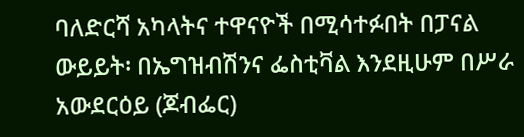ባለድርሻ አካላትና ተዋናዮች በሚሳተፉበት በፓናል ውይይት፡ በኤግዝብሽንና ፌስቲቫል እንደዚሁም በሥራ አውደርዕይ (ጆብፌር)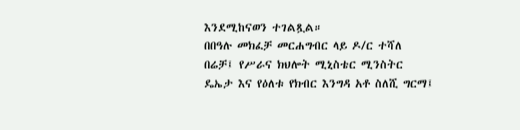እንደሚከናወን ተገልጿል።
በበዓሉ መክፈቻ መርሐግብር ላይ ዶ/ር ተሻለ በሬቻ፤ የሥራና ክህሎት ሚኒስቴር ሚንስትር ዴኤታ እና የዕለቱ የክብር እንግዳ አቶ ስለሺ ግርማ፤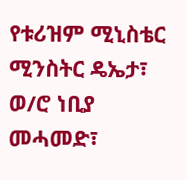የቱሪዝም ሚኒስቴር ሚንስትር ዴኤታ፣
ወ/ሮ ነቢያ መሓመድ፣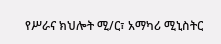የሥራና ክህሎት ሚ/ር፣ አማካሪ ሚኒስትር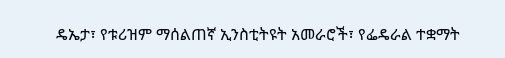ዴኤታ፣ የቱሪዝም ማሰልጠኛ ኢንስቲትዩት አመራሮች፣ የፌዴራል ተቋማት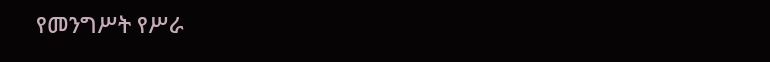የመንግሥት የሥራ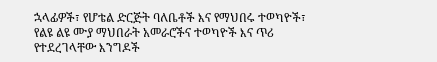ኋላፊዎች፣ የሆቴል ድርጅት ባለቤቶች እና የማህበሩ ተወካዮች፣ የልዩ ልዩ ሙያ ማህበራት አመራሮችና ተወካዮች እና ጥሪ የተደረገላቸው እንግዶች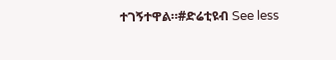ተገኝተዋል።#ድሬቲዩብ See less